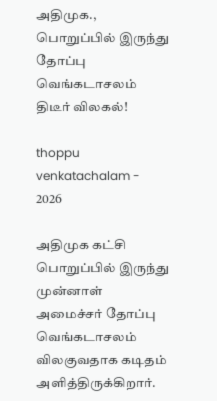அதிமுக., பொறுப்பில் இருந்து தோப்பு வெங்கடாசலம் திடீர் விலகல்!

thoppu venkatachalam - 2026

அதிமுக கட்சி பொறுப்பில் இருந்து முன்னாள் அமைச்சர் தோப்பு வெங்கடாசலம் விலகுவதாக கடிதம் அளித்திருக்கிறார்.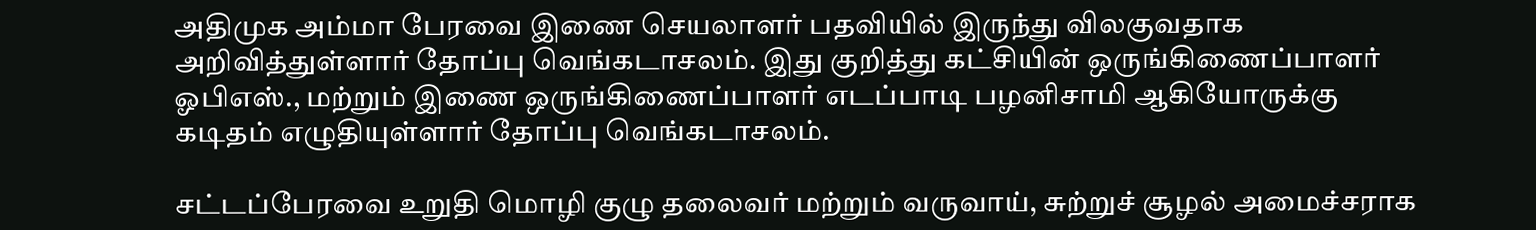அதிமுக அம்மா பேரவை இணை செயலாளர் பதவியில் இருந்து விலகுவதாக அறிவித்துள்ளார் தோப்பு வெங்கடாசலம். இது குறித்து கட்சியின் ஒருங்கிணைப்பாளர் ஓபிஎஸ்., மற்றும் இணை ஒருங்கிணைப்பாளர் எடப்பாடி பழனிசாமி ஆகியோருக்கு கடிதம் எழுதியுள்ளார் தோப்பு வெங்கடாசலம்.

சட்டப்பேரவை உறுதி மொழி குழு தலைவர் மற்றும் வருவாய், சுற்றுச் சூழல் அமைச்சராக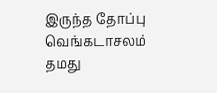இருந்த தோப்பு வெங்கடாசலம் தமது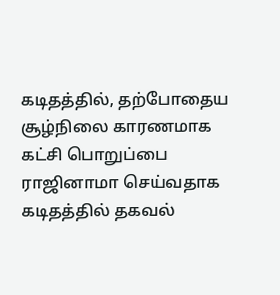கடிதத்தில், தற்போதைய சூழ்நிலை காரணமாக கட்சி பொறுப்பை ராஜினாமா செய்வதாக கடிதத்தில் தகவல்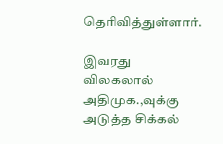தெரிவித்துள்ளார்.

இவரது விலகலால் அதிமுக.,வுக்கு அடுத்த சிக்கல்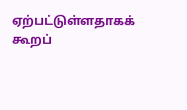ஏற்பட்டுள்ளதாகக் கூறப்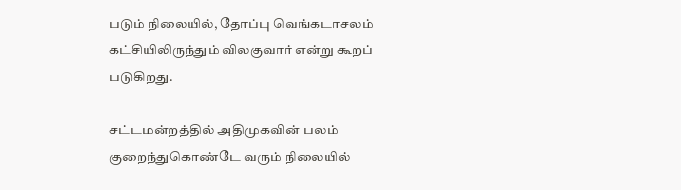படும் நிலையில், தோப்பு வெங்கடாசலம் கட்சியிலிருந்தும் விலகுவார் என்று கூறப் படுகிறது.

சட்டமன்றத்தில் அதிமுகவின் பலம் குறைந்துகொண்டே வரும் நிலையில்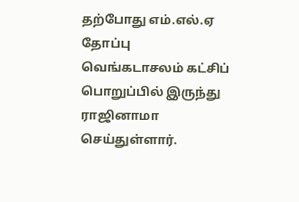தற்போது எம்.எல்.ஏ தோப்பு வெங்கடாசலம் கட்சிப் பொறுப்பில் இருந்து ராஜினாமா செய்துள்ளார்.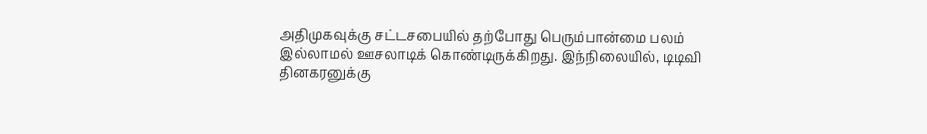அதிமுகவுக்கு சட்டசபையில் தற்போது பெரும்பான்மை பலம் இல்லாமல் ஊசலாடிக் கொண்டிருக்கிறது. இந்நிலையில், டிடிவி தினகரனுக்கு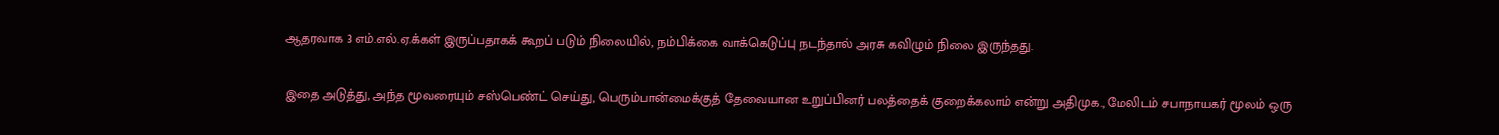ஆதரவாக 3 எம்.எல்.ஏ.க்கள் இருப்பதாகக் கூறப் படும் நிலையில், நம்பிக்கை வாக்கெடுப்பு நடந்தால் அரசு கவிழும் நிலை இருந்தது.

இதை அடுத்து, அந்த மூவரையும் சஸ்பெண்ட் செய்து, பெரும்பான்மைக்குத் தேவையான உறுப்பினர் பலத்தைக் குறைக்கலாம் என்று அதிமுக., மேலிடம் சபாநாயகர் மூலம் ஒரு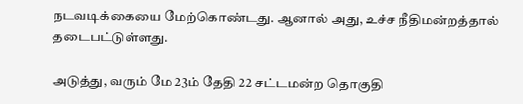நடவடிக்கையை மேற்கொண்டது. ஆனால் அது, உச்ச நீதிமன்றத்தால் தடைபட்டுள்ளது.

அடுத்து, வரும் மே 23ம் தேதி 22 சட்டமன்ற தொகுதி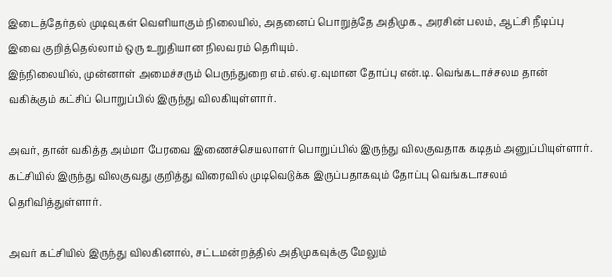இடைத்தேர்தல் முடிவுகள் வெளியாகும் நிலையில், அதனைப் பொறுத்தே அதிமுக., அரசின் பலம், ஆட்சி நீடிப்பு இவை குறித்தெல்லாம் ஒரு உறுதியான நிலவரம் தெரியும்.
இந்நிலையில், முன்னாள் அமைச்சரும் பெருந்துறை எம்.எல்.ஏ.வுமான தோப்பு என்.டி. வெங்கடாச்சலம தான் வகிக்கும் கட்சிப் பொறுப்பில் இருந்து விலகியுள்ளார்.

அவர், தான் வகித்த அம்மா பேரவை இணைச்செயலாளர் பொறுப்பில் இருந்து விலகுவதாக கடிதம் அனுப்பியுள்ளார். கட்சியில் இருந்து விலகுவது குறித்து விரைவில் முடிவெடுக்க இருப்பதாகவும் தோப்பு வெங்கடாசலம் தெரிவித்துள்ளார்.

அவர் கட்சியில் இருந்து விலகினால், சட்டமன்றத்தில் அதிமுகவுக்கு மேலும்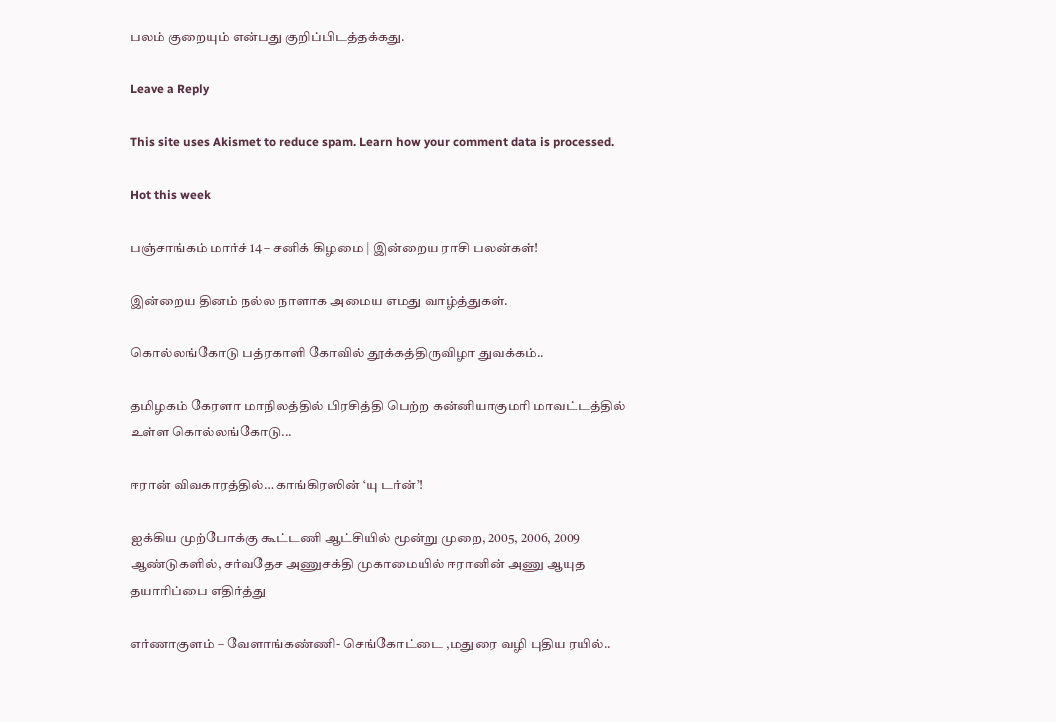பலம் குறையும் என்பது குறிப்பிடத்தக்கது.

Leave a Reply

This site uses Akismet to reduce spam. Learn how your comment data is processed.

Hot this week

பஞ்சாங்கம் மார்ச் 14 – சனிக் கிழமை | இன்றைய ராசி பலன்கள்!

இன்றைய தினம் நல்ல நாளாக அமைய எமது வாழ்த்துகள்.

கொல்லங்கோடு பத்ரகாளி கோவில் தூக்கத்திருவிழா துவக்கம்..

தமிழகம் கேரளா மாநிலத்தில் பிரசித்தி பெற்ற கன்னியாகுமரி மாவட்டத்தில் உள்ள கொல்லங்கோடு...

ஈரான் விவகாரத்தில்… காங்கிரஸின் ‘யு டர்ன்’!

ஐக்கிய முற்போக்கு கூட்டணி ஆட்சியில் மூன்று முறை, 2005, 2006, 2009 ஆண்டுகளில், சர்வதேச அணுசக்தி முகாமையில் ஈரானின் அணு ஆயுத தயாரிப்பை எதிர்த்து

எர்ணாகுளம் – வேளாங்கண்ணி- செங்கோட்டை ,மதுரை வழி புதிய ரயில்..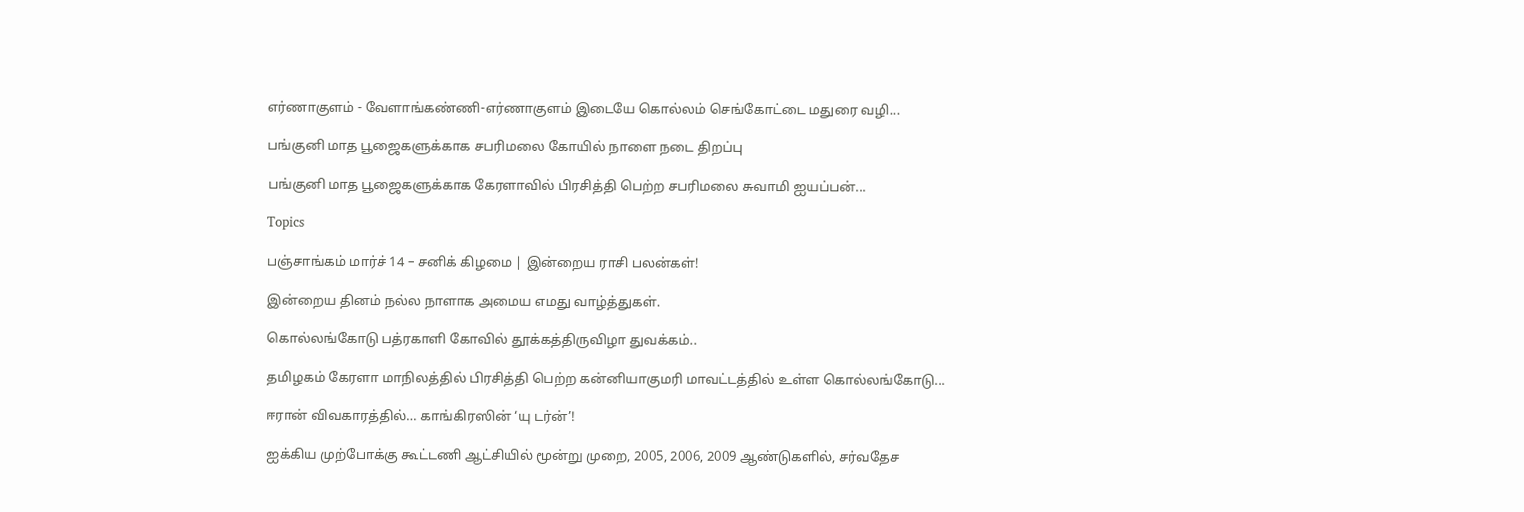எர்ணாகுளம் - வேளாங்கண்ணி-எர்ணாகுளம் இடையே கொல்லம் செங்கோட்டை மதுரை வழி...

பங்குனி மாத பூஜைகளுக்காக சபரிமலை கோயில் நாளை நடை திறப்பு

பங்குனி மாத பூஜைகளுக்காக கேரளாவில் பிரசித்தி பெற்ற சபரிமலை சுவாமி ஐயப்பன்...

Topics

பஞ்சாங்கம் மார்ச் 14 – சனிக் கிழமை | இன்றைய ராசி பலன்கள்!

இன்றைய தினம் நல்ல நாளாக அமைய எமது வாழ்த்துகள்.

கொல்லங்கோடு பத்ரகாளி கோவில் தூக்கத்திருவிழா துவக்கம்..

தமிழகம் கேரளா மாநிலத்தில் பிரசித்தி பெற்ற கன்னியாகுமரி மாவட்டத்தில் உள்ள கொல்லங்கோடு...

ஈரான் விவகாரத்தில்… காங்கிரஸின் ‘யு டர்ன்’!

ஐக்கிய முற்போக்கு கூட்டணி ஆட்சியில் மூன்று முறை, 2005, 2006, 2009 ஆண்டுகளில், சர்வதேச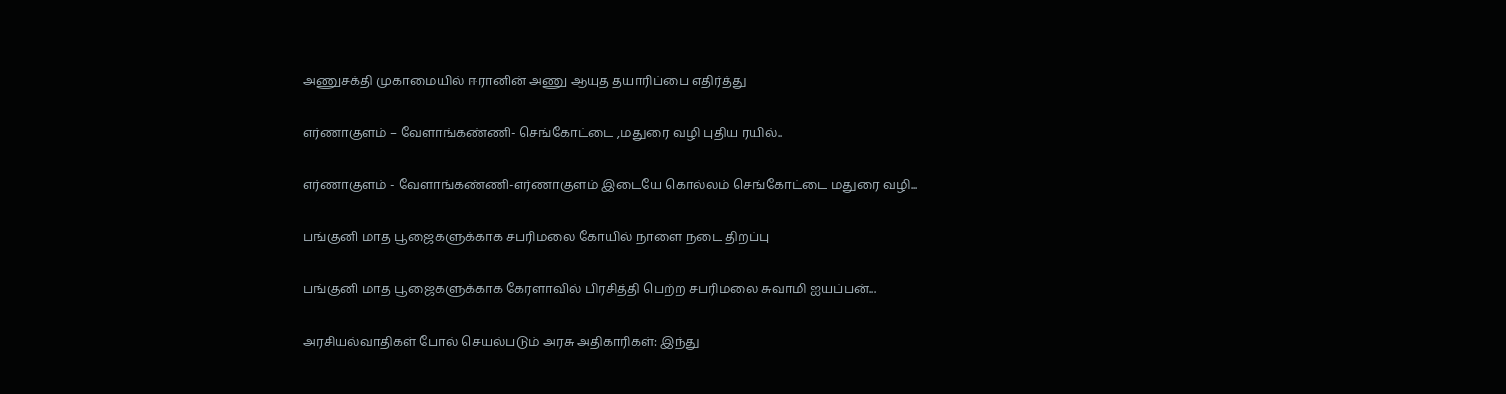அணுசக்தி முகாமையில் ஈரானின் அணு ஆயுத தயாரிப்பை எதிர்த்து

எர்ணாகுளம் – வேளாங்கண்ணி- செங்கோட்டை ,மதுரை வழி புதிய ரயில்..

எர்ணாகுளம் - வேளாங்கண்ணி-எர்ணாகுளம் இடையே கொல்லம் செங்கோட்டை மதுரை வழி...

பங்குனி மாத பூஜைகளுக்காக சபரிமலை கோயில் நாளை நடை திறப்பு

பங்குனி மாத பூஜைகளுக்காக கேரளாவில் பிரசித்தி பெற்ற சபரிமலை சுவாமி ஐயப்பன்...

அரசியல்வாதிகள் போல் செயல்படும் அரசு அதிகாரிகள்: இந்து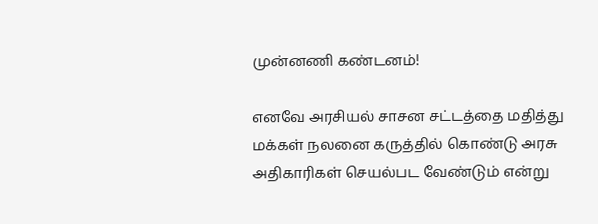முன்னணி கண்டனம்!

எனவே அரசியல் சாசன சட்டத்தை மதித்து மக்கள் நலனை கருத்தில் கொண்டு அரசு அதிகாரிகள் செயல்பட வேண்டும் என்று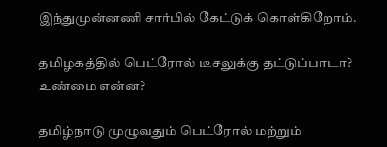இந்துமுன்னணி சார்பில் கேட்டுக் கொள்கிறோம்.

தமிழகத்தில் பெட்ரோல் டீசலுக்கு தட்டுப்பாடா? உண்மை என்ன?

தமிழ்நாடு முழுவதும் பெட்ரோல் மற்றும்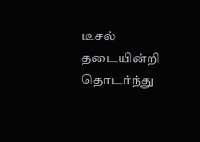டீசல் தடையின்றி தொடர்ந்து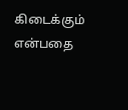கிடைக்கும் என்பதை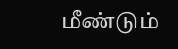மீண்டும்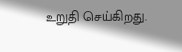உறுதி செய்கிறது.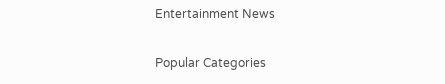Entertainment News

Popular Categories